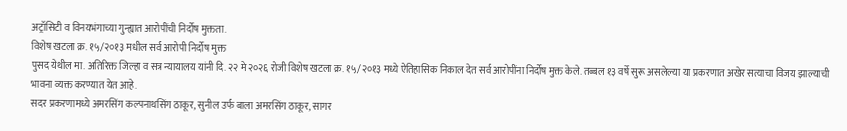अट्रॉसिटी व विनयभंगाच्या गुन्ह्यात आरोपींची निर्दोष मुक्तता.
विशेष खटला क्र. १५/२०१३ मधील सर्व आरोपी निर्दोष मुक्त
पुसद येथील मा. अतिरिक्त जिल्हा व सत्र न्यायालय यांनी दि. २२ मे २०२६ रोजी विशेष खटला क्र. १५/२०१३ मध्ये ऐतिहासिक निकाल देत सर्व आरोपींना निर्दोष मुक्त केले. तब्बल १३ वर्षे सुरू असलेल्या या प्रकरणात अखेर सत्याचा विजय झाल्याची भावना व्यक्त करण्यात येत आहे.
सदर प्रकरणामध्ये अमरसिंग कल्पनाथसिंग ठाकूर, सुनील उर्फ बाला अमरसिंग ठाकूर, सागर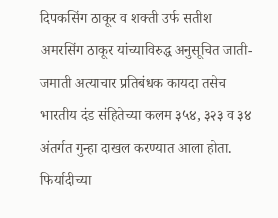दिपकसिंग ठाकूर व शक्ती उर्फ सतीश अमरसिंग ठाकूर यांच्याविरुद्ध अनुसूचित जाती-जमाती अत्याचार प्रतिबंधक कायदा तसेच भारतीय दंड संहितेच्या कलम ३५४, ३२३ व ३४ अंतर्गत गुन्हा दाखल करण्यात आला होता.
फिर्यादीच्या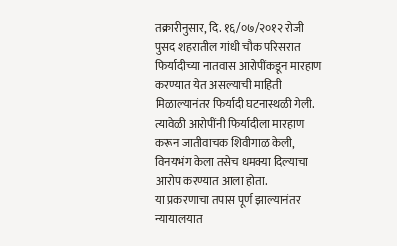तक्रारीनुसार, दि. १६/०७/२०१२ रोजी पुसद शहरातील गांधी चौक परिसरात फिर्यादीच्या नातवास आरोपींकडून मारहाण करण्यात येत असल्याची माहिती मिळाल्यानंतर फिर्यादी घटनास्थळी गेली. त्यावेळी आरोपींनी फिर्यादीला मारहाण करून जातीवाचक शिवीगाळ केली, विनयभंग केला तसेच धमक्या दिल्याचा आरोप करण्यात आला होता.
या प्रकरणाचा तपास पूर्ण झाल्यानंतर न्यायालयात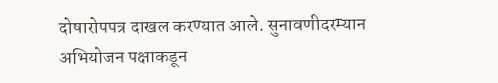दोषारोपपत्र दाखल करण्यात आले. सुनावणीदरम्यान अभियोजन पक्षाकडून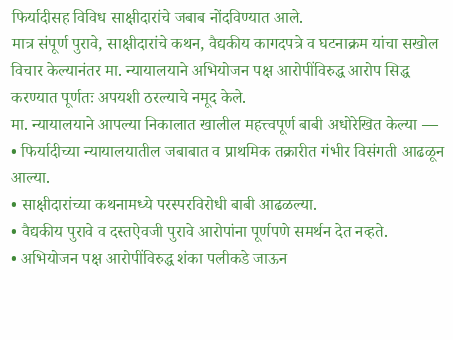फिर्यादीसह विविध साक्षीदारांचे जबाब नोंदविण्यात आले.
मात्र संपूर्ण पुरावे, साक्षीदारांचे कथन, वैद्यकीय कागदपत्रे व घटनाक्रम यांचा सखोल विचार केल्यानंतर मा. न्यायालयाने अभियोजन पक्ष आरोपींविरुद्ध आरोप सिद्ध करण्यात पूर्णतः अपयशी ठरल्याचे नमूद केले.
मा. न्यायालयाने आपल्या निकालात खालील महत्त्वपूर्ण बाबी अधोरेखित केल्या —
• फिर्यादीच्या न्यायालयातील जबाबात व प्राथमिक तक्रारीत गंभीर विसंगती आढळून आल्या.
• साक्षीदारांच्या कथनामध्ये परस्परविरोधी बाबी आढळल्या.
• वैद्यकीय पुरावे व दस्तऐवजी पुरावे आरोपांना पूर्णपणे समर्थन देत नव्हते.
• अभियोजन पक्ष आरोपींविरुद्ध शंका पलीकडे जाऊन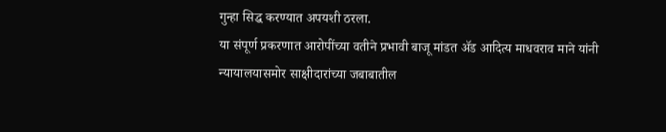गुन्हा सिद्ध करण्यात अपयशी ठरला.
या संपूर्ण प्रकरणात आरोपींच्या वतीने प्रभावी बाजू मांडत ॲड आदित्य माधवराव माने यांनी न्यायालयासमोर साक्षीदारांच्या जबाबातील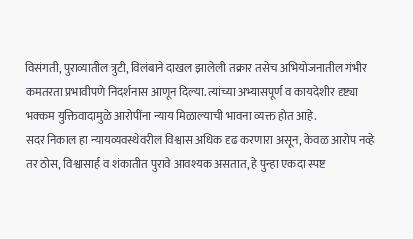विसंगती, पुराव्यातील त्रुटी, विलंबाने दाखल झालेली तक्रार तसेच अभियोजनातील गंभीर कमतरता प्रभावीपणे निदर्शनास आणून दिल्या. त्यांच्या अभ्यासपूर्ण व कायदेशीर दृष्ट्या भक्कम युक्तिवादामुळे आरोपींना न्याय मिळाल्याची भावना व्यक्त होत आहे.
सदर निकाल हा न्यायव्यवस्थेवरील विश्वास अधिक दृढ करणारा असून, केवळ आरोप नव्हे तर ठोस, विश्वासार्ह व शंकातीत पुरावे आवश्यक असतात, हे पुन्हा एकदा स्पष्ट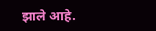झाले आहे.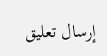إرسال تعليق